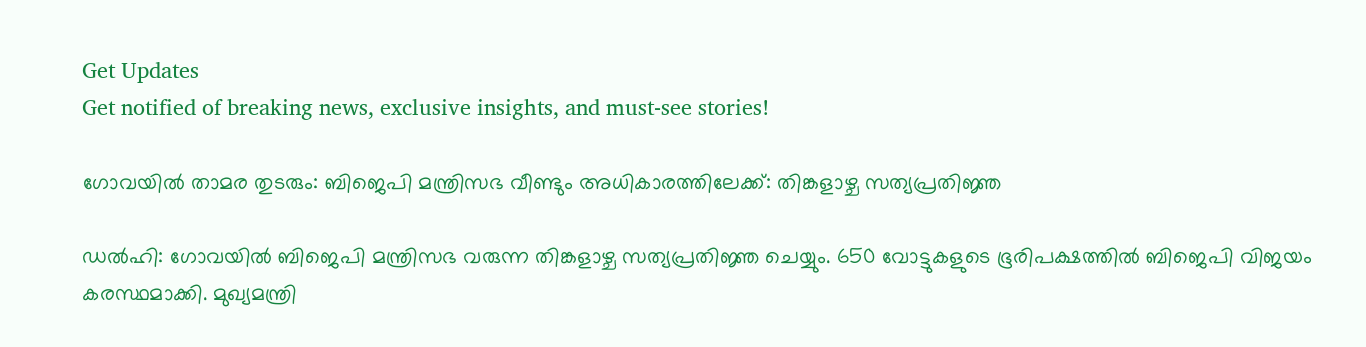Get Updates
Get notified of breaking news, exclusive insights, and must-see stories!

ഗോവയിൽ താമര തുടരും: ബിജെപി മന്ത്രിസഭ വീണ്ടും അധികാരത്തിലേക്ക്: തിങ്കളാഴ്ച സത്യപ്രതിജ്ഞ

ഡൽഹി: ഗോവയിൽ ബിജെപി മന്ത്രിസഭ വരുന്ന തിങ്കളാഴ്ച സത്യപ്രതിജ്ഞ ചെയ്യും. 650 വോട്ടുകളുടെ ഭൂരിപക്ഷത്തിൽ ബിജെപി വിജയം കരസ്ഥമാക്കി. മുഖ്യമന്ത്രി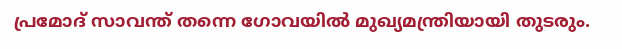പ്രമോദ് സാവന്ത് തന്നെ ഗോവയിൽ മുഖ്യമന്ത്രിയായി തുടരും.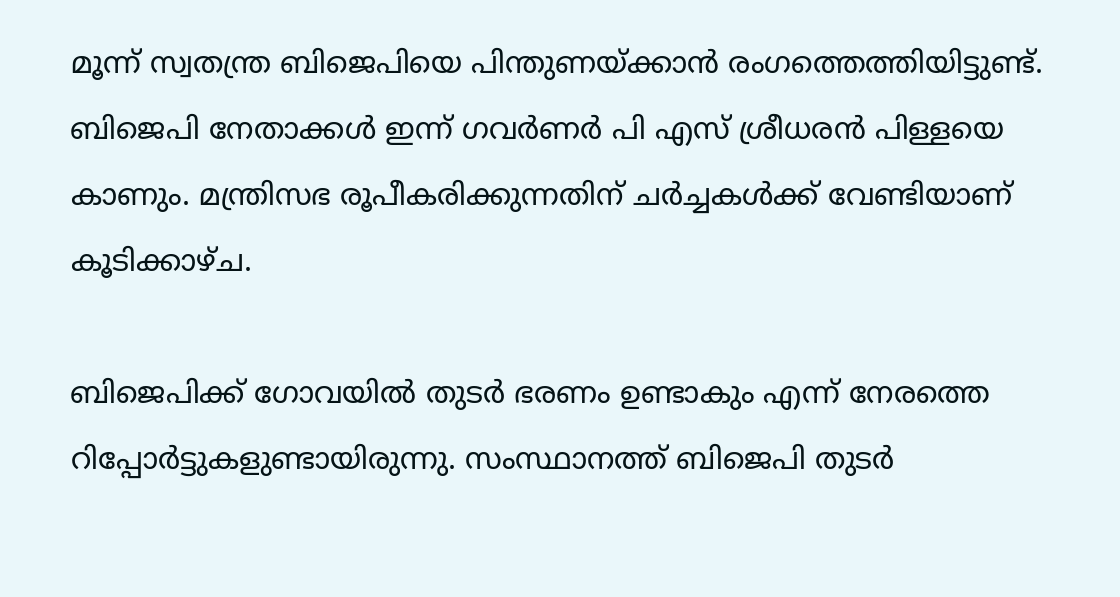മൂന്ന് സ്വതന്ത്ര ബിജെപിയെ പിന്തുണയ്ക്കാൻ രംഗത്തെത്തിയിട്ടുണ്ട്. ബിജെപി നേതാക്കൾ ഇന്ന് ഗവർണർ പി എസ് ശ്രീധരൻ പിള്ളയെ കാണും. മന്ത്രിസഭ രൂപീകരിക്കുന്നതിന് ചർച്ചകൾക്ക് വേണ്ടിയാണ് കൂടിക്കാഴ്ച.

ബിജെപിക്ക് ഗോവയിൽ തുടർ ഭരണം ഉണ്ടാകും എന്ന് നേരത്തെ റിപ്പോർട്ടുകളുണ്ടായിരുന്നു. സംസ്ഥാനത്ത് ബിജെപി തുടർ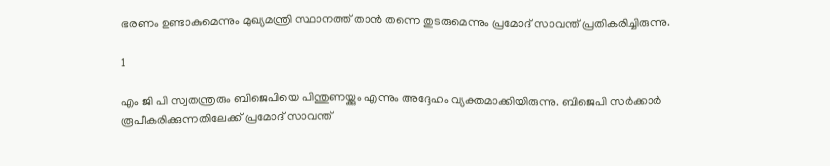ഭരണം ഉണ്ടാകുമെന്നും മുഖ്യമന്ത്രി സ്ഥാനത്ത് താൻ തന്നെ തുടരുമെന്നും പ്രമോദ് സാവന്ത് പ്രതികരിച്ചിരുന്നു.

1

എം ജി പി സ്വതന്ത്രരും ബിജെപിയെ പിന്തുണയ്ക്കും എന്നും അദ്ദേഹം വ്യക്തമാക്കിയിരുന്നു. ബിജെപി സർക്കാർ രൂപീകരിക്കുന്നതിലേക്ക് പ്രമോദ് സാവന്ത്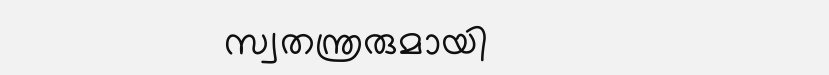സ്വതന്ത്രരുമായി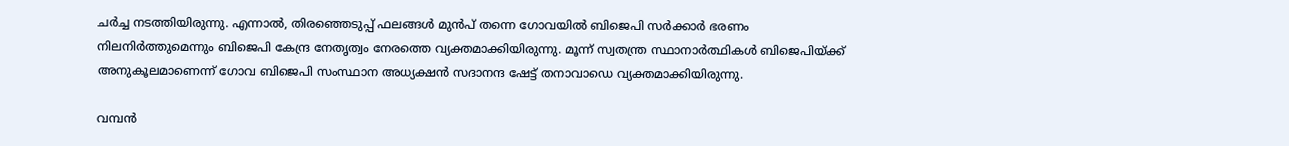ചർച്ച നടത്തിയിരുന്നു. എന്നാൽ, തിരഞ്ഞെടുപ്പ് ഫലങ്ങൾ മുൻപ് തന്നെ ഗോവയിൽ ബിജെപി സർക്കാർ ഭരണം നിലനിർത്തുമെന്നും ബിജെപി കേന്ദ്ര നേതൃത്വം നേരത്തെ വ്യക്തമാക്കിയിരുന്നു. മൂന്ന് സ്വതന്ത്ര സ്ഥാനാർത്ഥികൾ ബിജെപിയ്ക്ക് അനുകൂലമാണെന്ന് ഗോവ ബിജെപി സംസ്ഥാന അധ്യക്ഷൻ സദാനന്ദ ഷേട്ട് തനാവാഡെ വ്യക്തമാക്കിയിരുന്നു.

വമ്പൻ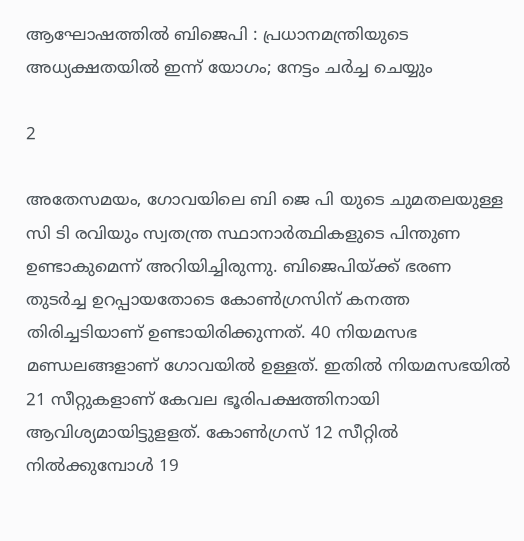ആഘോഷത്തിൽ ബിജെപി : പ്രധാനമന്ത്രിയുടെ അധ്യക്ഷതയിൽ ഇന്ന് യോഗം; നേട്ടം ചർച്ച ചെയ്യും

2

അതേസമയം, ഗോവയിലെ ബി ജെ പി യുടെ ചുമതലയുള്ള സി ടി രവിയും സ്വതന്ത്ര സ്ഥാനാർത്ഥികളുടെ പിന്തുണ ഉണ്ടാകുമെന്ന് അറിയിച്ചിരുന്നു. ബിജെപിയ്ക്ക് ഭരണ തുടർച്ച ഉറപ്പായതോടെ കോൺഗ്രസിന് കനത്ത തിരിച്ചടിയാണ് ഉണ്ടായിരിക്കുന്നത്. 40 നിയമസഭ മണ്ഡലങ്ങളാണ് ഗോവയിൽ ഉള്ളത്. ഇതിൽ നിയമസഭയിൽ 21 സീറ്റുകളാണ് കേവല ഭൂരിപക്ഷത്തിനായി ആവിശ്യമായിട്ടുളളത്. കോൺഗ്രസ് 12 സീറ്റിൽ നിൽക്കുമ്പോൾ 19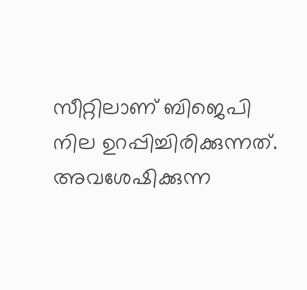സീറ്റിലാണ് ബിജെപി നില ഉറപ്പിച്ചിരിക്കുന്നത്. അവശേഷിക്കുന്ന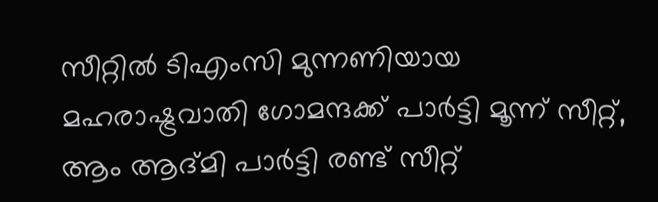സീറ്റിൽ ടിഎംസി മുന്നണിയായ മഹരാഷ്ട്രവാതി ഗോമന്ദക്ക് പാർട്ടി മൂന്ന് സീറ്റ്, ആം ആദ്മി പാർട്ടി രണ്ട് സീറ്റ്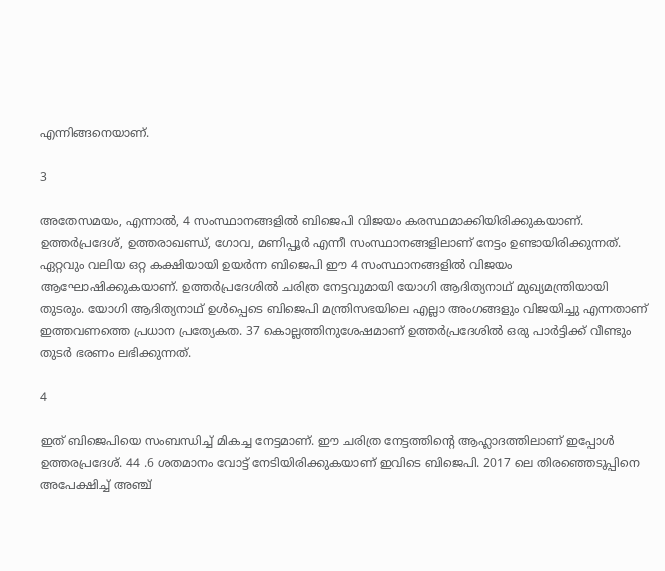എന്നിങ്ങനെയാണ്.

3

അതേസമയം, എന്നാൽ, 4 സംസ്ഥാനങ്ങളിൽ ബിജെപി വിജയം കരസ്ഥമാക്കിയിരിക്കുകയാണ്. ഉത്തർപ്രദേശ്, ഉത്തരാഖണ്ഡ്, ഗോവ, മണിപ്പൂർ എന്നീ സംസ്ഥാനങ്ങളിലാണ് നേട്ടം ഉണ്ടായിരിക്കുന്നത്. ഏറ്റവും വലിയ ഒറ്റ കക്ഷിയായി ഉയർന്ന ബിജെപി ഈ 4 സംസ്ഥാനങ്ങളിൽ വിജയം ആഘോഷിക്കുകയാണ്. ഉത്തർപ്രദേശിൽ ചരിത്ര നേട്ടവുമായി യോഗി ആദിത്യനാഥ് മുഖ്യമന്ത്രിയായി തുടരും. യോഗി ആദിത്യനാഥ് ഉൾപ്പെടെ ബിജെപി മന്ത്രിസഭയിലെ എല്ലാ അംഗങ്ങളും വിജയിച്ചു എന്നതാണ് ഇത്തവണത്തെ പ്രധാന പ്രത്യേകത. 37 കൊല്ലത്തിനുശേഷമാണ് ഉത്തർപ്രദേശിൽ ഒരു പാർട്ടിക്ക് വീണ്ടും തുടർ ഭരണം ലഭിക്കുന്നത്.

4

ഇത് ബിജെപിയെ സംബന്ധിച്ച് മികച്ച നേട്ടമാണ്. ഈ ചരിത്ര നേട്ടത്തിന്റെ ആഹ്ലാദത്തിലാണ് ഇപ്പോൾ ഉത്തരപ്രദേശ്. 44 .6 ശതമാനം വോട്ട് നേടിയിരിക്കുകയാണ് ഇവിടെ ബിജെപി. 2017 ലെ തിരഞ്ഞെടുപ്പിനെ അപേക്ഷിച്ച് അഞ്ച്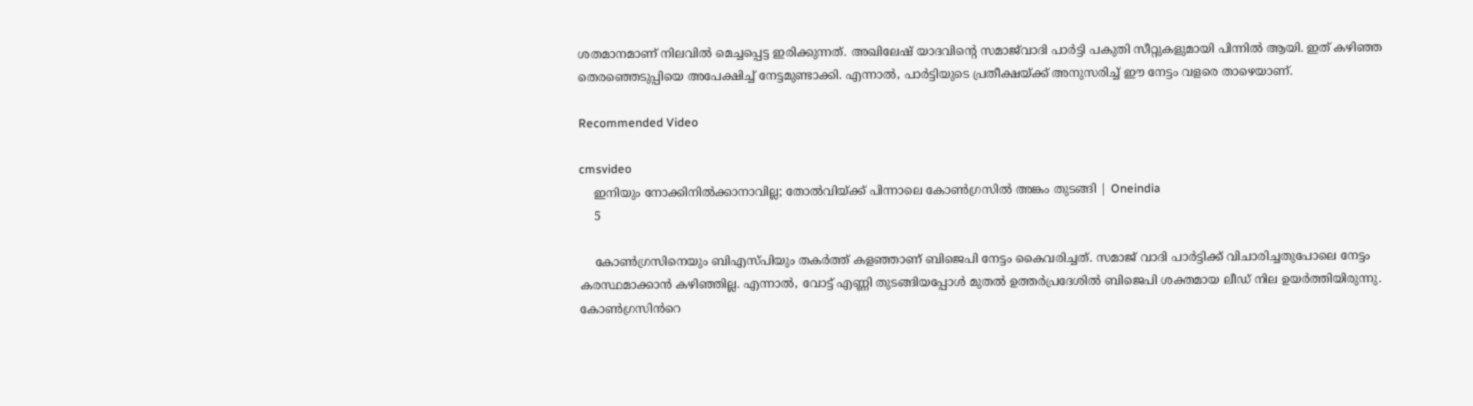ശതമാനമാണ് നിലവിൽ മെച്ചപ്പെട്ട ഇരിക്കുന്നത്. അഖിലേഷ് യാദവിന്റെ സമാജ്‌വാദി പാർട്ടി പകുതി സീറ്റുകളുമായി പിന്നിൽ ആയി. ഇത് കഴിഞ്ഞ തെരഞ്ഞെടുപ്പിയെ അപേക്ഷിച്ച് നേട്ടമുണ്ടാക്കി. എന്നാൽ, പാർട്ടിയുടെ പ്രതീക്ഷയ്‌ക്ക് അനുസരിച്ച് ഈ നേട്ടം വളരെ താഴെയാണ്.

Recommended Video

cmsvideo
    ഇനിയും നോക്കിനില്‍ക്കാനാവില്ല; തോല്‍വിയ്ക്ക് പിന്നാലെ കോണ്‍ഗ്രസില്‍ അങ്കം തുടങ്ങി | Oneindia
    5

    കോൺഗ്രസിനെയും ബിഎസ്പിയും തകർത്ത് കളഞ്ഞാണ് ബിജെപി നേട്ടം കൈവരിച്ചത്. സമാജ് വാദി പാർട്ടിക്ക് വിചാരിച്ചതുപോലെ നേട്ടം കരസ്ഥമാക്കാൻ കഴിഞ്ഞില്ല. എന്നാൽ, വോട്ട് എണ്ണി തുടങ്ങിയപ്പോൾ മുതൽ ഉത്തർപ്രദേശിൽ ബിജെപി ശക്തമായ ലീഡ് നില ഉയർത്തിയിരുന്നു. കോൺഗ്രസിൻറെ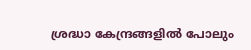ശ്രദ്ധാ കേന്ദ്രങ്ങളിൽ പോലും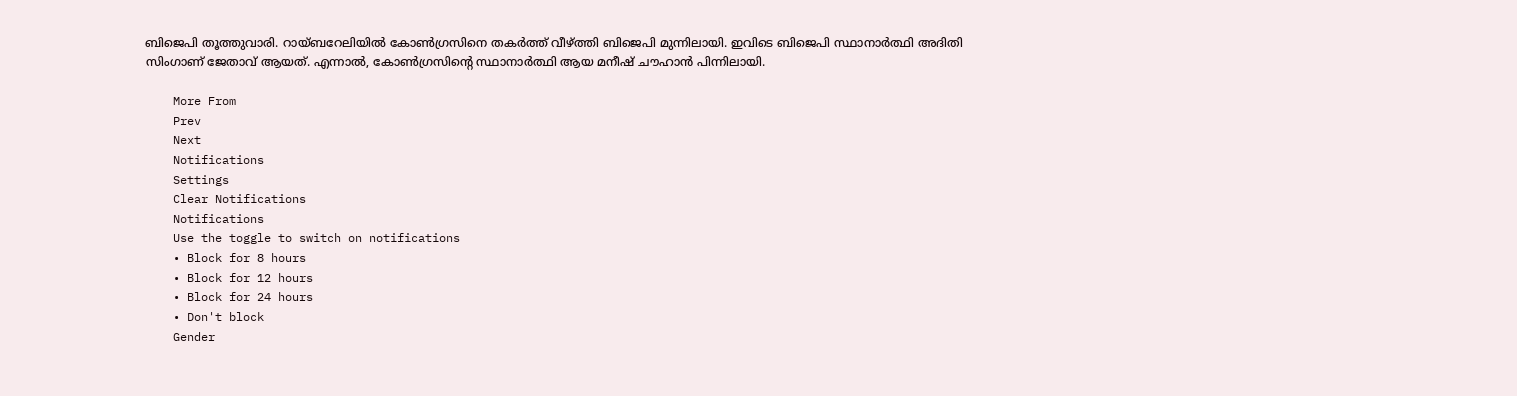ബിജെപി തൂത്തുവാരി. റായ്ബറേലിയിൽ കോൺഗ്രസിനെ തകർത്ത് വീഴ്ത്തി ബിജെപി മുന്നിലായി. ഇവിടെ ബിജെപി സ്ഥാനാർത്ഥി അദിതി സിംഗാണ് ജേതാവ് ആയത്. എന്നാൽ, കോൺഗ്രസിന്റെ സ്ഥാനാർത്ഥി ആയ മനീഷ് ചൗഹാൻ പിന്നിലായി.

    More From
    Prev
    Next
    Notifications
    Settings
    Clear Notifications
    Notifications
    Use the toggle to switch on notifications
    • Block for 8 hours
    • Block for 12 hours
    • Block for 24 hours
    • Don't block
    Gender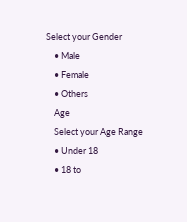Select your Gender
    • Male
    • Female
    • Others
    Age
    Select your Age Range
    • Under 18
    • 18 to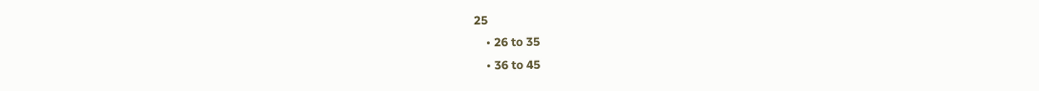25
    • 26 to 35
    • 36 to 45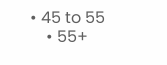• 45 to 55
    • 55+